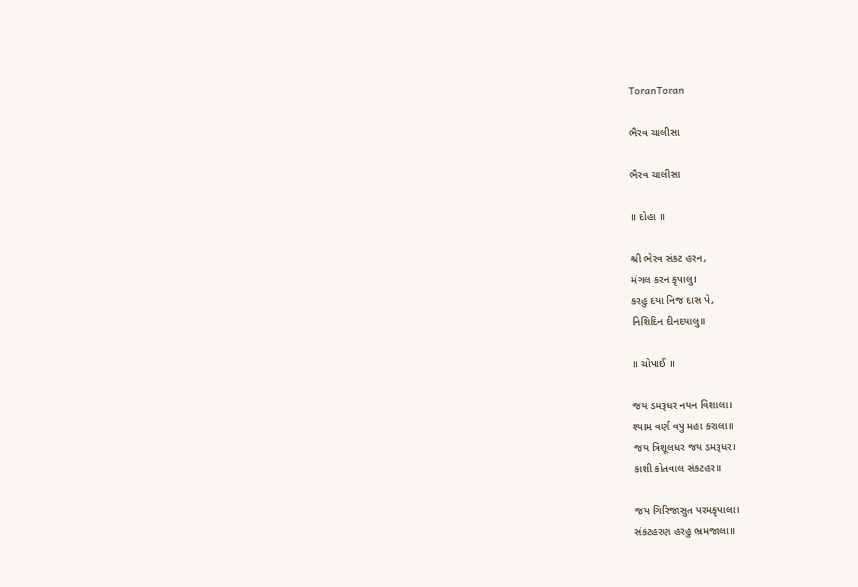ToranToran

ભૈરવ ચાલીસા

ભૈરવ ચાલીસા

॥ દોહા ॥

શ્રી ભેરવ સંકટ હરન,
મંગલ કરન કૃપાલુ।
કરહુ દયા નિજ દાસ પે,
નિશિદિન દીનદયાલુ॥

॥ ચોપાઈ ॥

જય ડમરૂધર નયન વિશાલા।
શ્યામ વર્ણ વપુ મહા કરાલા॥
જય ત્રિશૂલધર જય ડમરૂધર।
કાશી કોતવાલ સંકટહર॥

જય ગિરિજાસુત પરમકૃપાલા।
સંકટહરણ હરહુ ભ્રમજાલા॥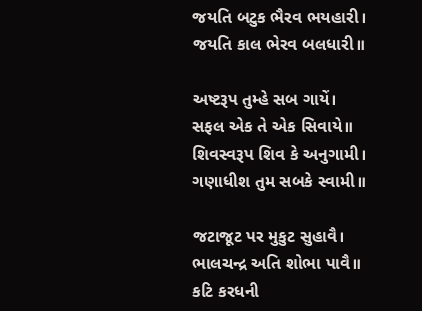જયતિ બટુક ભૈરવ ભયહારી।
જયતિ કાલ ભેરવ બલધારી॥

અષ્ટરૂપ તુમ્હે સબ ગાયેં।
સફલ એક તે એક સિવાયે॥
શિવસ્વરૂપ શિવ કે અનુગામી।
ગણાધીશ તુમ સબકે સ્વામી॥

જટાજૂટ પર મુકુટ સુહાવૈ।
ભાલચન્દ્ર અતિ શોભા પાવૈ॥
કટિ કરધની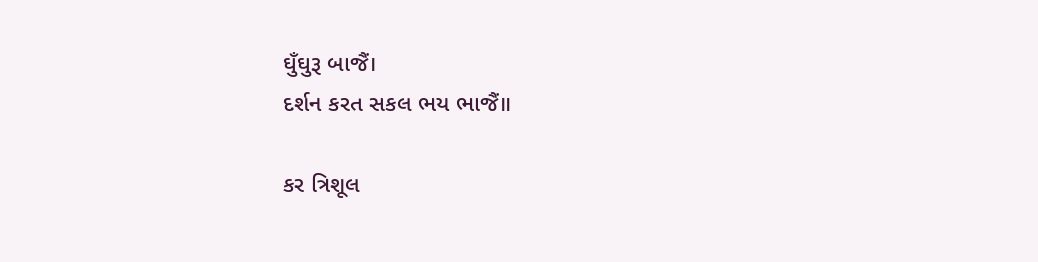ઘુઁઘુરૂ બાજૈં।
દર્શન કરત સકલ ભય ભાજૈં॥

કર ત્રિશૂલ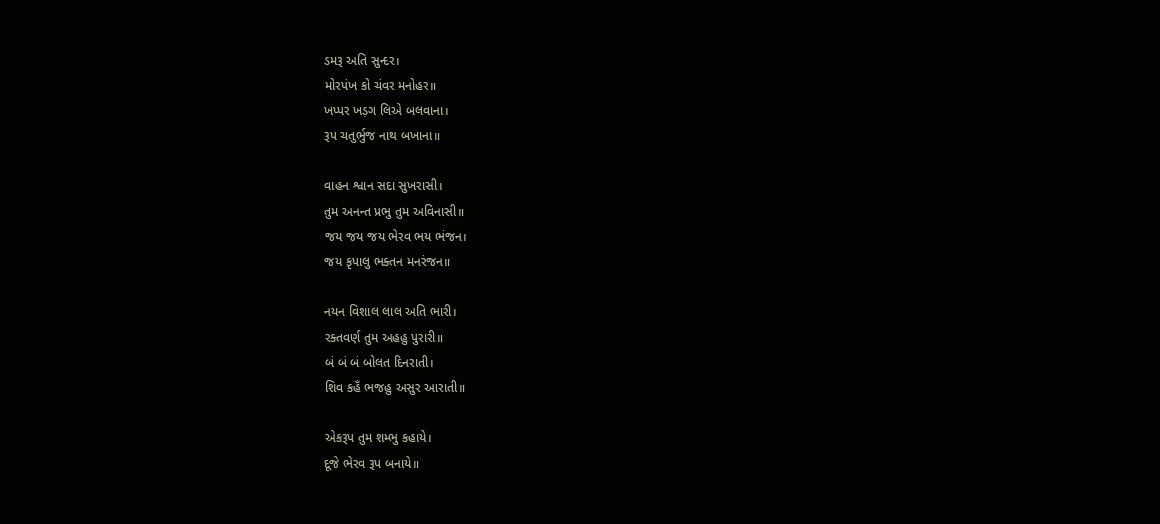ડમરૂ અતિ સુન્દર।
મોરપંખ કો ચંવર મનોહર॥
ખપ્પર ખડ઼ગ લિએ બલવાના।
રૂપ ચતુર્ભુજ નાથ બખાના॥

વાહન શ્વાન સદા સુખરાસી।
તુમ અનન્ત પ્રભુ તુમ અવિનાસી॥
જય જય જય ભેરવ ભય ભંજન।
જય કૃપાલુ ભક્તન મનરંજન॥

નયન વિશાલ લાલ અતિ ભારી।
રક્તવર્ણ તુમ અહહુ પુરારી॥
બં બં બં બોલત દિનરાતી।
શિવ કહઁ ભજહુ અસુર આરાતી॥

એકરૂપ તુમ શમ્ભુ કહાયે।
દૂજે ભેરવ રૂપ બનાયે॥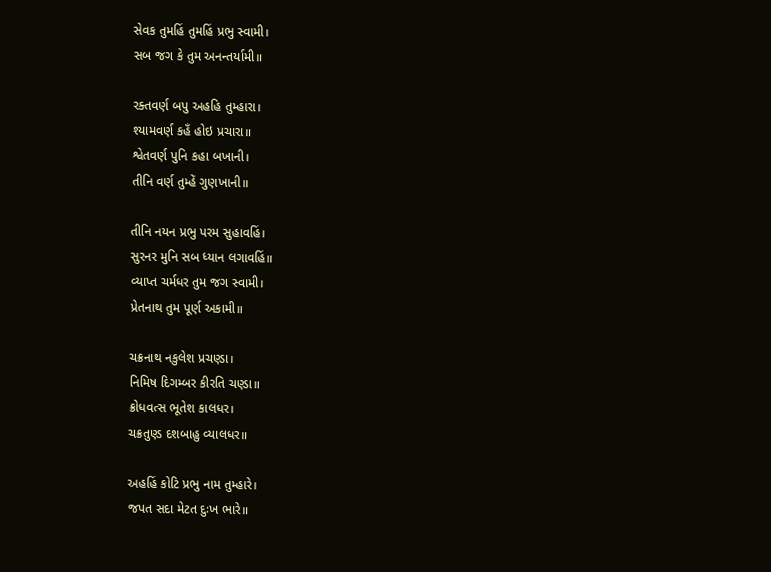સેવક તુમહિં તુમહિં પ્રભુ સ્વામી।
સબ જગ કે તુમ અનન્તર્યામી॥

રક્તવર્ણ બપુ અહહિ તુમ્હારા।
શ્યામવર્ણ કહઁ હોઇ પ્રચારા॥
શ્વેતવર્ણ પુનિ કહા બખાની।
તીનિ વર્ણ તુમ્હેં ગુણખાની॥

તીનિ નયન પ્રભુ પરમ સુહાવહિં।
સુરનર મુનિ સબ ધ્યાન લગાવહિં॥
વ્યાપ્ત ચર્મધર તુમ જગ સ્વામી।
પ્રેતનાથ તુમ પૂર્ણ અકામી॥

ચક્રનાથ નકુલેશ પ્રચણ્ડા।
નિમિષ દિગમ્બર કીરતિ ચણ્ડા॥
ક્રોધવત્સ ભૂતેશ કાલધર।
ચક્રતુણ્ડ દશબાહુ વ્યાલધર॥

અહહિં કોટિ પ્રભુ નામ તુમ્હારે।
જપત સદા મેટત દુઃખ ભારે॥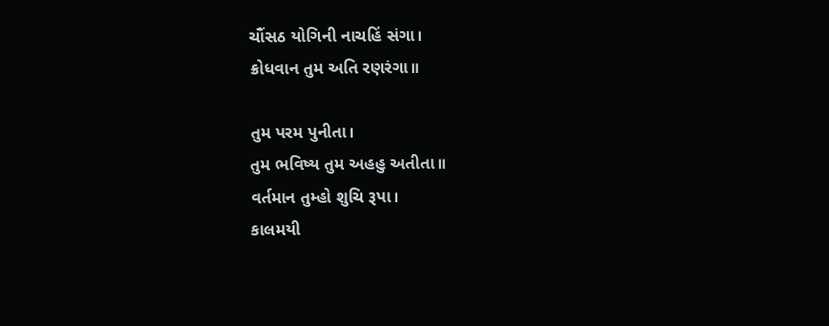ચૌંસઠ યોગિની નાચહિં સંગા।
ક્રોધવાન તુમ અતિ રણરંગા॥

તુમ પરમ પુનીતા।
તુમ ભવિષ્ય તુમ અહહુ અતીતા॥
વર્તમાન તુમ્હો શુચિ રૂપા।
કાલમયી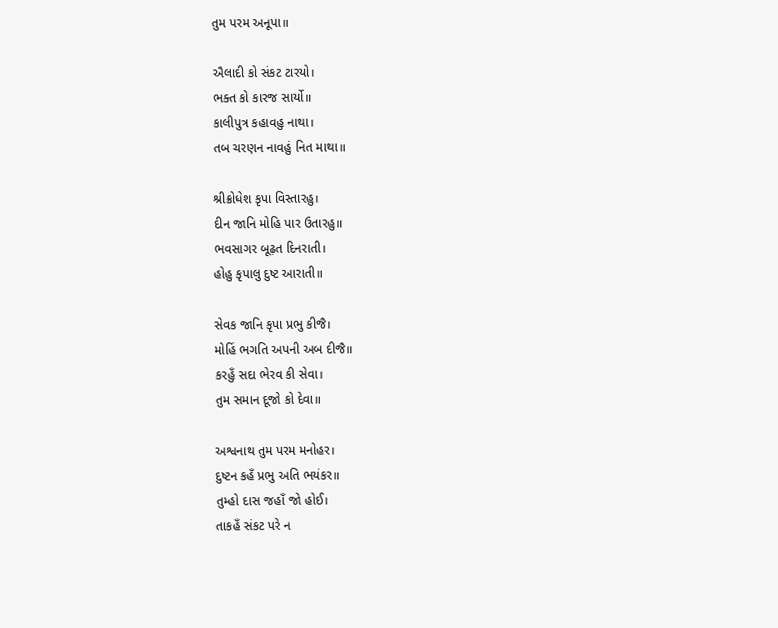તુમ પરમ અનૂપા॥

ઐલાદી કો સંકટ ટારયો।
ભક્ત કો કારજ સાર્યો॥
કાલીપુત્ર કહાવહુ નાથા।
તબ ચરણન નાવહું નિત માથા॥

શ્રીક્રોધેશ કૃપા વિસ્તારહુ।
દીન જાનિ મોહિ પાર ઉતારહુ॥
ભવસાગર બૂઢ઼ત દિનરાતી।
હોહુ કૃપાલુ દુષ્ટ આરાતી॥

સેવક જાનિ કૃપા પ્રભુ કીજૈ।
મોહિં ભગતિ અપની અબ દીજૈ॥
કરહુઁ સદા ભેરવ કી સેવા।
તુમ સમાન દૂજો કો દેવા॥

અશ્વનાથ તુમ પરમ મનોહર।
દુષ્ટન કહઁ પ્રભુ અતિ ભયંકર॥
તુમ્હો દાસ જહાઁ જો હોઈ।
તાકહઁ સંકટ પરે ન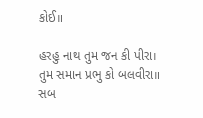કોઈ॥

હરહુ નાથ તુમ જન કી પીરા।
તુમ સમાન પ્રભુ કો બલવીરા॥
સબ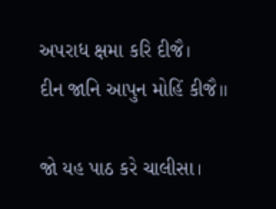અપરાધ ક્ષમા કરિ દીજૈ।
દીન જાનિ આપુન મોહિં કીજૈ॥

જો યહ પાઠ કરે ચાલીસા।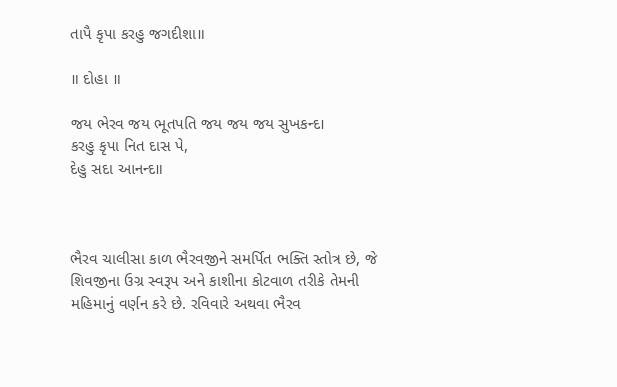તાપૈ કૃપા કરહુ જગદીશા॥

॥ દોહા ॥

જય ભેરવ જય ભૂતપતિ જય જય જય સુખકન્દ।
કરહુ કૃપા નિત દાસ પે,
દેહુ સદા આનન્દ॥



ભૈરવ ચાલીસા કાળ ભૈરવજીને સમર્પિત ભક્તિ સ્તોત્ર છે, જે શિવજીના ઉગ્ર સ્વરૂપ અને કાશીના કોટવાળ તરીકે તેમની મહિમાનું વર્ણન કરે છે. રવિવારે અથવા ભૈરવ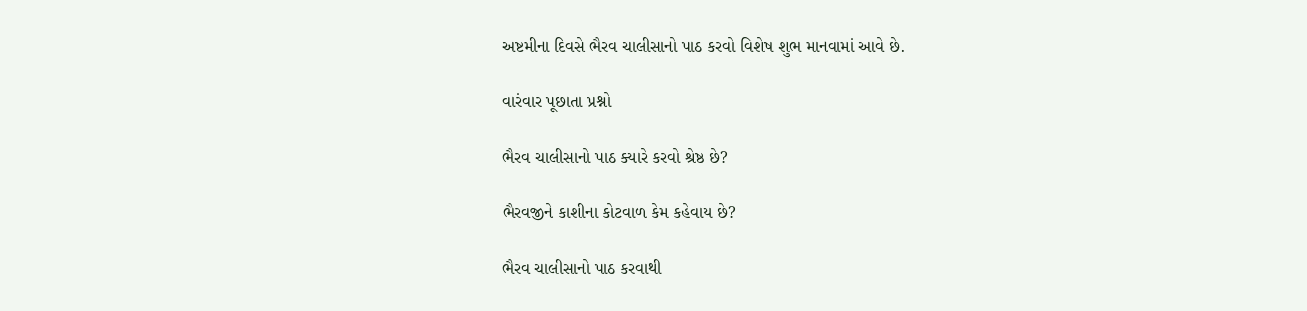અષ્ટમીના દિવસે ભૈરવ ચાલીસાનો પાઠ કરવો વિશેષ શુભ માનવામાં આવે છે.

વારંવાર પૂછાતા પ્રશ્નો

ભૈરવ ચાલીસાનો પાઠ ક્યારે કરવો શ્રેષ્ઠ છે?

ભૈરવજીને કાશીના કોટવાળ કેમ કહેવાય છે?

ભૈરવ ચાલીસાનો પાઠ કરવાથી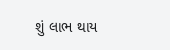શું લાભ થાય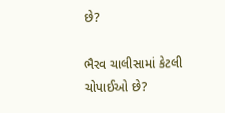છે?

ભૈરવ ચાલીસામાં કેટલી ચોપાઈઓ છે?